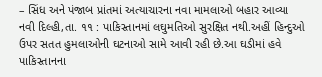– સિંધ અને પંજાબ પ્રાંતમાં અત્યાચારના નવા મામલાઓ બહાર આવ્યા
નવી દિલ્હી,તા. ૧૧ : પાકિસ્તાનમાં લઘુમતિઓ સુરક્ષિત નથી.અહીં હિન્દુઓ ઉપર સતત હુમલાઓની ઘટનાઓ સામે આવી રહી છે.આ ઘડીમાં હવે પાકિસ્તાનના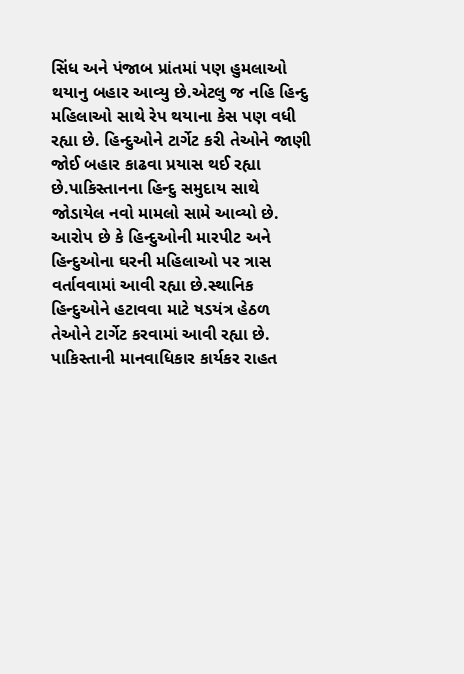સિંધ અને પંજાબ પ્રાંતમાં પણ હુમલાઓ થયાનુ બહાર આવ્યુ છે.એટલુ જ નહિ હિન્દુ મહિલાઓ સાથે રેપ થયાના કેસ પણ વધી રહ્યા છે. હિન્દુઓને ટાર્ગેટ કરી તેઓને જાણી જોઈ બહાર કાઢવા પ્રયાસ થઈ રહ્યા છે.પાકિસ્તાનના હિન્દુ સમુદાય સાથે જોડાયેલ નવો મામલો સામે આવ્યો છે. આરોપ છે કે હિન્દુઓની મારપીટ અને હિન્દુઓના ઘરની મહિલાઓ પર ત્રાસ વર્તાવવામાં આવી રહ્યા છે.સ્થાનિક હિન્દુઓને હટાવવા માટે ષડયંત્ર હેઠળ તેઓને ટાર્ગેટ કરવામાં આવી રહ્યા છે.
પાકિસ્તાની માનવાધિકાર કાર્યકર રાહત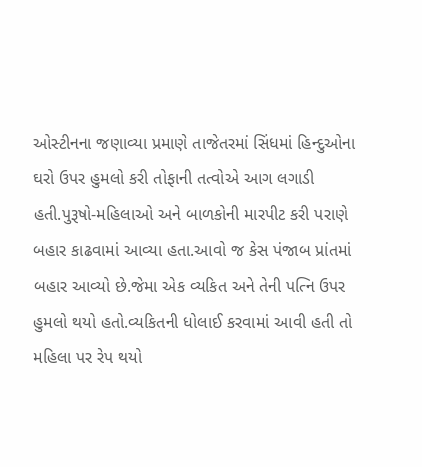ઓસ્ટીનના જણાવ્યા પ્રમાણે તાજેતરમાં સિંધમાં હિન્દુઓના ઘરો ઉપર હુમલો કરી તોફાની તત્વોએ આગ લગાડી હતી.પુરૂષો-મહિલાઓ અને બાળકોની મારપીટ કરી પરાણે બહાર કાઢવામાં આવ્યા હતા.આવો જ કેસ પંજાબ પ્રાંતમાં બહાર આવ્યો છે.જેમા એક વ્યકિત અને તેની પત્નિ ઉપર હુમલો થયો હતો.વ્યકિતની ધોલાઈ કરવામાં આવી હતી તો મહિલા પર રેપ થયો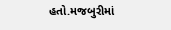હતો.મજબુરીમાં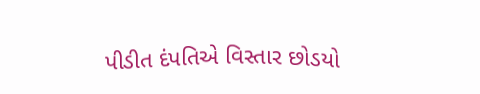પીડીત દંપતિએ વિસ્તાર છોડયો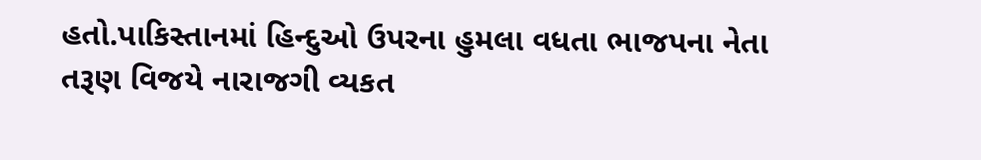હતો.પાકિસ્તાનમાં હિન્દુઓ ઉપરના હુમલા વધતા ભાજપના નેતા તરૂણ વિજયે નારાજગી વ્યકત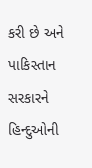કરી છે અને પાકિસ્તાન સરકારને હિન્દુઓની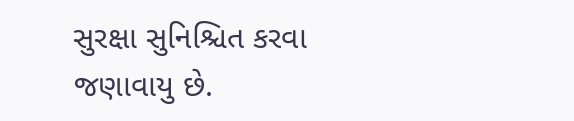સુરક્ષા સુનિશ્ચિત કરવા જણાવાયુ છે.